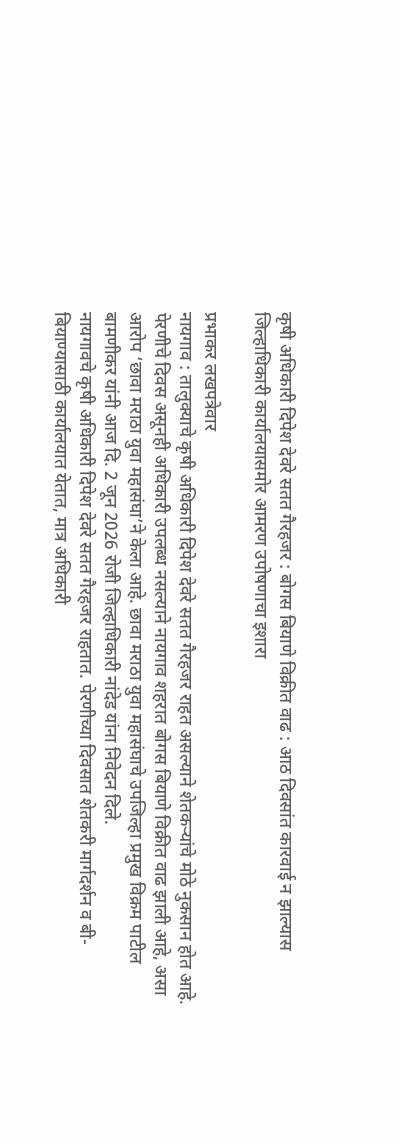कृषी अधिकारी दिपेश देवरे सतत गैरहजर : बोगस बियाणे विक्रीत वाढ : आठ दिवसांत कारवाई न झाल्यास जिल्हाधिकारी कार्यालयासमोर आमरण उपोषणाचा इशारा

प्रभाकर लखपत्रेवार
नायगाव : तालुक्याचे कृषी अधिकारी दिपेश देवरे सतत गैरहजर राहत असल्याने शेतकऱ्यांचे मोठे नुकसान होत आहे. पेरणीचे दिवस असूनही अधिकारी उपलब्ध नसल्याने नायगाव शहरात बोगस बियाणे विक्रीत वाढ झाली आहे, असा आरोप ‘छावा मराठा युवा महासंघा’ने केला आहे. छावा मराठा युवा महासंघाचे उपजिल्हा प्रमुख विक्रम पाटील बामणीकर यांनी आज दि. 2 जून 2026 रोजी जिल्हाधिकारी नांदेड यांना निवेदन दिले.
नायगावचे कृषी अधिकारी दिपेश देवरे सतत गैरहजर राहतात. पेरणीच्या दिवसात शेतकरी मार्गदर्शन व बी-बियाण्यासाठी कार्यालयात येतात, मात्र अधिकारी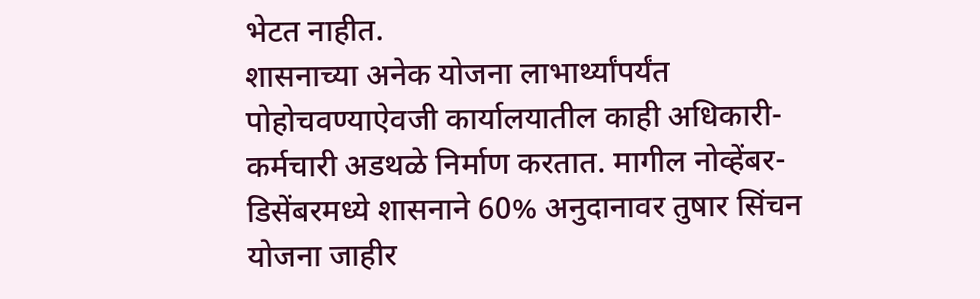भेटत नाहीत.
शासनाच्या अनेक योजना लाभार्थ्यांपर्यंत पोहोचवण्याऐवजी कार्यालयातील काही अधिकारी-कर्मचारी अडथळे निर्माण करतात. मागील नोव्हेंबर-डिसेंबरमध्ये शासनाने 60% अनुदानावर तुषार सिंचन योजना जाहीर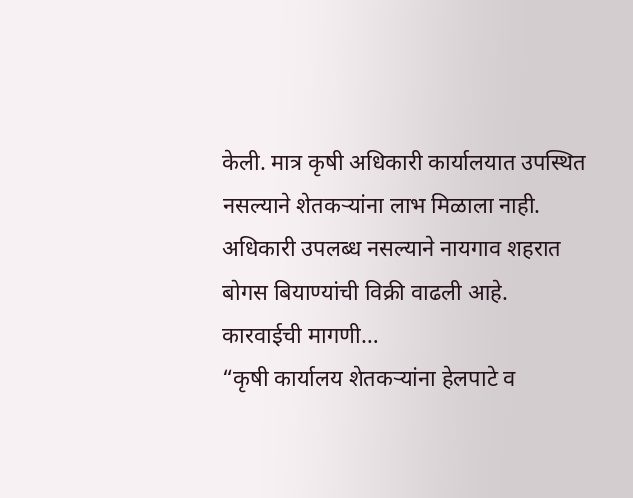केली. मात्र कृषी अधिकारी कार्यालयात उपस्थित नसल्याने शेतकऱ्यांना लाभ मिळाला नाही. अधिकारी उपलब्ध नसल्याने नायगाव शहरात बोगस बियाण्यांची विक्री वाढली आहे.
कारवाईची मागणी…
“कृषी कार्यालय शेतकऱ्यांना हेलपाटे व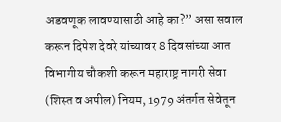अडवणूक लावण्यासाठी आहे का?” असा सवाल करून दिपेश देवरे यांच्यावर 8 दिवसांच्या आत विभागीय चौकशी करून महाराष्ट्र नागरी सेवा (शिस्त व अपील) नियम, 1979 अंतर्गत सेवेतून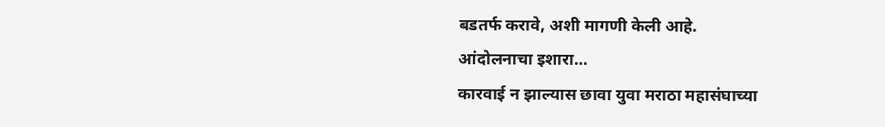बडतर्फ करावे, अशी मागणी केली आहे.
आंदोलनाचा इशारा…
कारवाई न झाल्यास छावा युवा मराठा महासंघाच्या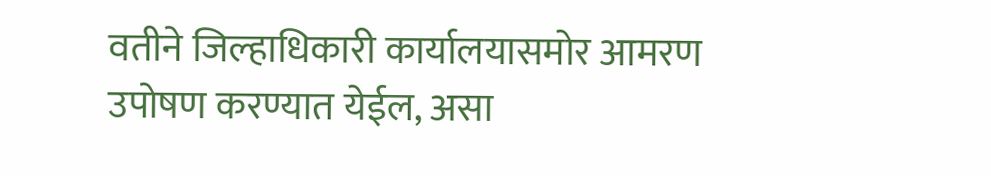वतीने जिल्हाधिकारी कार्यालयासमोर आमरण उपोषण करण्यात येईल, असा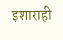इशाराही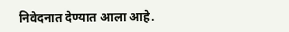निवेदनात देण्यात आला आहे.